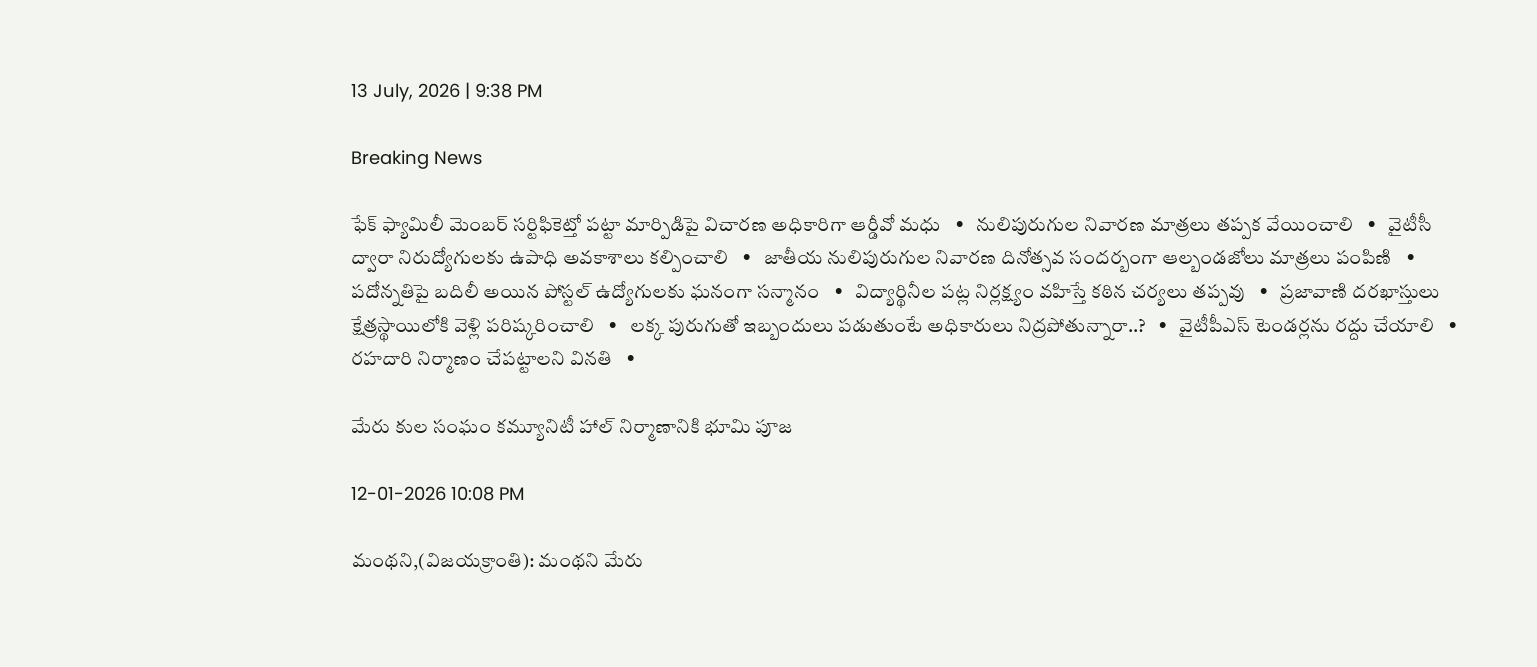13 July, 2026 | 9:38 PM

Breaking News

ఫేక్ ఫ్యామిలీ మెంబర్ సర్టిఫికెట్తో పట్టా మార్పిడిపై విచారణ అధికారిగా ఆర్డీవో మధు   •   నులిపురుగుల నివారణ మాత్రలు తప్పక వేయించాలి   •   వైటీసీ ద్వారా నిరుద్యోగులకు ఉపాధి అవకాశాలు కల్పించాలి   •   జాతీయ నులిపురుగుల నివారణ దినోత్సవ సందర్బంగా ఆల్బండజోలు మాత్రలు పంపిణి   •   పదోన్నతిపై బదిలీ అయిన పోస్టల్ ఉద్యోగులకు ఘనంగా సన్మానం   •   విద్యార్థినీల పట్ల నిర్లక్ష్యం వహిస్తే కఠిన చర్యలు తప్పవు   •   ప్రజావాణి దరఖాస్తులు క్షేత్రస్థాయిలోకి వెళ్లి పరిష్కరించాలి   •   లక్క పురుగుతో ఇబ్బందులు పడుతుంటే అధికారులు నిద్రపోతున్నారా..?   •   వైటీపీఎస్ టెండర్లను రద్దు చేయాలి   •   రహదారి నిర్మాణం చేప‌ట్టాల‌ని వినతి   •

మేరు కుల సంఘం కమ్యూనిటీ హాల్ నిర్మాణానికి భూమి పూజ

12-01-2026 10:08 PM

మంథని,(విజయక్రాంతి): మంథని మేరు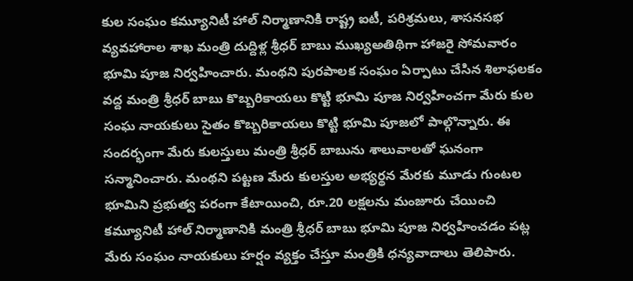కుల సంఘం కమ్యూనిటీ హాల్ నిర్మాణానికి రాష్ట్ర ఐటీ, పరిశ్రమలు, శాసనసభ వ్యవహారాల శాఖ మంత్రి దుద్దిళ్ల శ్రీధర్ బాబు ముఖ్యఅతిథిగా హాజరై సోమవారం భూమి పూజ నిర్వహించారు. మంథని పురపాలక సంఘం ఏర్పాటు చేసిన శిలాఫలకం వద్ద మంత్రి శ్రీధర్ బాబు కొబ్బరికాయలు కొట్టి భూమి పూజ నిర్వహించగా మేరు కుల సంఘ నాయకులు సైతం కొబ్బరికాయలు కొట్టి భూమి పూజలో పాల్గొన్నారు. ఈ సందర్భంగా మేరు కులస్తులు మంత్రి శ్రీధర్ బాబును శాలువాలతో ఘనంగా సన్మానించారు. మంథని పట్టణ మేరు కులస్తుల అభ్యర్థన మేరకు మూడు గుంటల భూమిని ప్రభుత్వ పరంగా కేటాయించి, రూ.20 లక్షలను మంజూరు చేయించి కమ్యూనిటీ హాల్ నిర్మాణానికి మంత్రి శ్రీధర్ బాబు భూమి పూజ నిర్వహించడం పట్ల మేరు సంఘం నాయకులు హర్షం వ్యక్తం చేస్తూ మంత్రికి ధన్యవాదాలు తెలిపారు.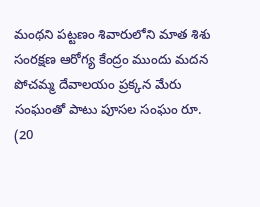మంథని పట్టణం శివారులోని మాత శిశు సంరక్షణ ఆరోగ్య కేంద్రం ముందు మదన పోచమ్మ దేవాలయం ప్రక్కన మేరు సంఘంతో పాటు పూసల సంఘం రూ. (20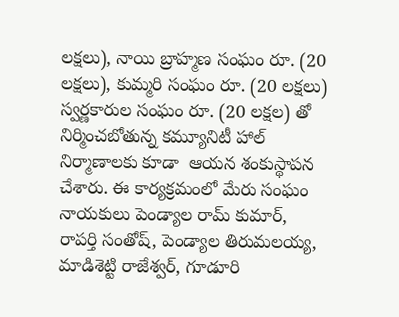లక్షలు), నాయి బ్రాహ్మణ సంఘం రూ. (20 లక్షలు), కుమ్మరి సంఘం రూ. (20 లక్షలు) స్వర్ణకారుల సంఘం రూ. (20 లక్షల) తో నిర్మించబోతున్న కమ్యూనిటీ హాల్ నిర్మాణాలకు కూడా  ఆయన శంకుస్థాపన చేశారు. ఈ కార్యక్రమంలో మేరు సంఘం నాయకులు పెండ్యాల రామ్ కుమార్, రాపర్తి సంతోష్, పెండ్యాల తిరుమలయ్య, మాడిశెట్టి రాజేశ్వర్, గూడూరి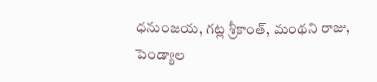ధనుంజయ, గట్ల శ్రీకాంత్, మంథని రాజు, పెండ్యాల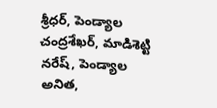శ్రీధర్, పెండ్యాల చంద్రశేఖర్, మాడిశెట్టి నరేష్, పెండ్యాల అనిత,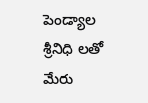పెండ్యాల శ్రీనిధి లతో మేరు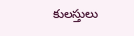కులస్తులు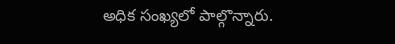అధిక సంఖ్యలో పాల్గొన్నారు.